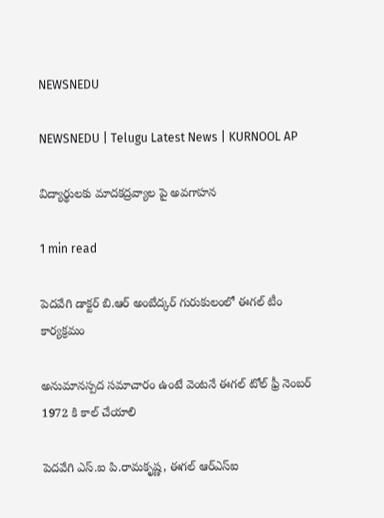NEWSNEDU

NEWSNEDU | Telugu Latest News | KURNOOL AP

విద్యార్థులకు మాదకద్రవ్యాల పై అవగాహన

1 min read

పెదవేగి డాక్టర్ బి.ఆర్ అంబేద్కర్ గురుకులంలో ఈగల్ టీం  కార్యక్రమం

అనుమానస్పద సమాచారం ఉంటే వెంటనే ఈగల్ టోల్ ఫ్రీ నెంబర్ 1972 కి కాల్ చేయాలి

పెదవేగి ఎస్.ఐ పి.రామకృష్ణ, ఈగల్ ఆర్ఎస్ఐ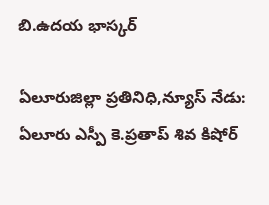బి.ఉదయ భాస్కర్

ఏలూరుజిల్లా ప్రతినిధి,న్యూస్ నేడు: ఏలూరు ఎస్పీ కె.ప్రతాప్ శివ కిషోర్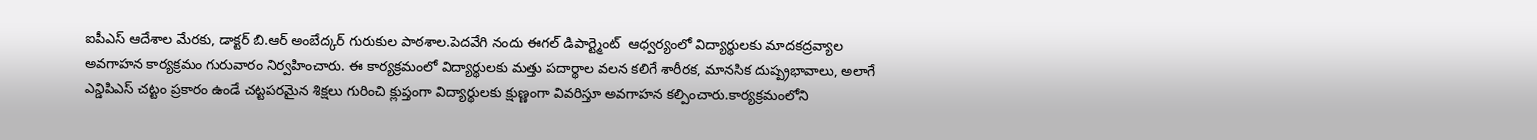ఐపీఎస్ ఆదేశాల మేరకు, డాక్టర్ బి.ఆర్ అంబేద్కర్ గురుకుల పాఠశాల.పెదవేగి నందు ఈగల్ డిపార్ట్మెంట్  ఆధ్వర్యంలో విద్యార్థులకు మాదకద్రవ్యాల అవగాహన కార్యక్రమం గురువారం నిర్వహించారు. ఈ కార్యక్రమంలో విద్యార్థులకు మత్తు పదార్థాల వలన కలిగే శారీరక, మానసిక దుష్ప్రభావాలు, అలాగే ఎన్డిపిఎస్ చట్టం ప్రకారం ఉండే చట్టపరమైన శిక్షలు గురించి క్లుప్తంగా విద్యార్థులకు క్షుణ్ణంగా వివరిస్తూ అవగాహన కల్పించారు.కార్యక్రమంలోని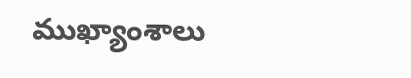ముఖ్యాంశాలు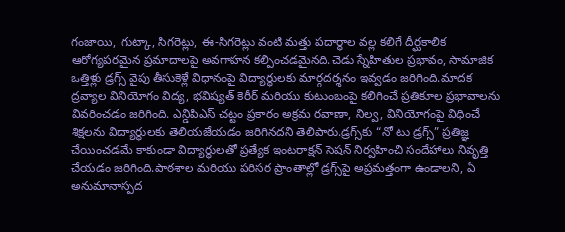గంజాయి, గుట్కా, సిగరెట్లు, ఈ-సిగరెట్లు వంటి మత్తు పదార్థాల వల్ల కలిగే దీర్ఘకాలిక ఆరోగ్యపరమైన ప్రమాదాలపై అవగాహన కల్పించడమైనది.చెడు స్నేహితుల ప్రభావం, సామాజిక ఒత్తిళ్లు డ్రగ్స్‌ వైపు తీసుకెళ్లే విధానంపై విద్యార్థులకు మార్గదర్శనం ఇవ్వడం జరిగింది.మాదక ద్రవ్యాల వినియోగం విద్య, భవిష్యత్ కెరీర్ మరియు కుటుంబంపై కలిగించే ప్రతికూల ప్రభావాలను వివరించడం జరిగింది. ఎన్డిపిఎస్ చట్టం ప్రకారం అక్రమ రవాణా, నిల్వ, వినియోగంపై విధించే శిక్షలను విద్యార్థులకు తెలియజేయడం జరిగినదని తెలిపారు.డ్రగ్స్‌కు “నో టు డ్రగ్స్” ప్రతిజ్ఞ చేయించడమే కాకుండా విద్యార్థులతో ప్రత్యేక ఇంటరాక్షన్ సెషన్ నిర్వహించి సందేహాలు నివృత్తి చేయడం జరిగింది.పాఠశాల మరియు పరిసర ప్రాంతాల్లో డ్రగ్స్‌పై అప్రమత్తంగా ఉండాలని, ఏ అనుమానాస్పద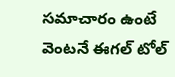సమాచారం ఉంటే వెంటనే ఈగల్ టోల్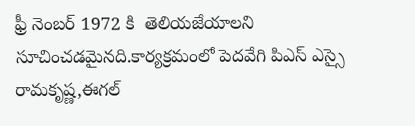ఫ్రీ నెంబర్ 1972 కి  తెలియజేయాలని సూచించడమైనది.కార్యక్రమంలో పెదవేగి పిఎస్ ఎస్సై రామకృష్ణ,ఈగల్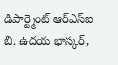డిపార్ట్మెంట్ ఆర్ఎస్ఐ బి. ఉదయ భాస్కర్,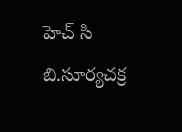హెచ్ సి  బి.సూర్యచక్ర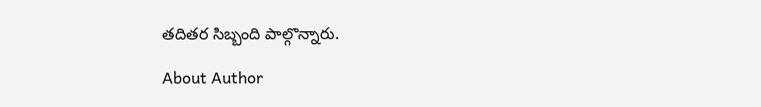తదితర సిబ్బంది పాల్గొన్నారు.

About Author